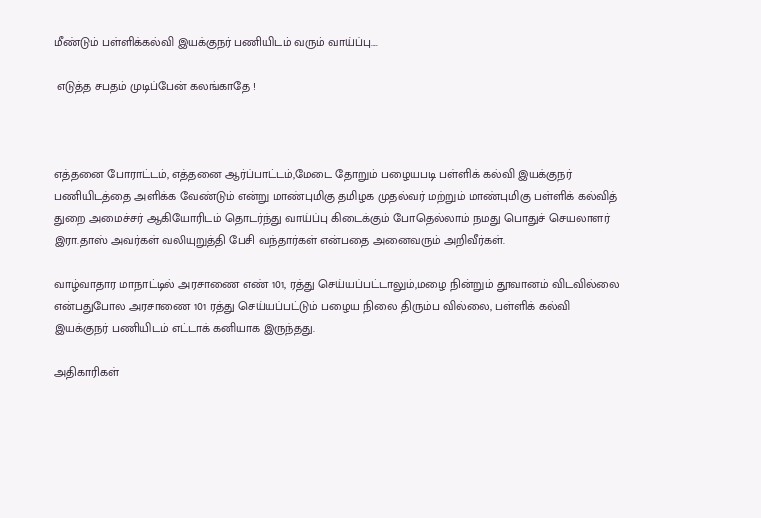மீண்டும் பள்ளிக்கல்வி இயக்குநர் பணியிடம் வரும் வாய்ப்பு....

 எடுத்த சபதம் முடிப்பேன் கலங்காதே !



எத்தனை போராட்டம், எத்தனை ஆர்ப்பாட்டம்,மேடை தோறும் பழையபடி பள்ளிக் கல்வி இயக்குநர் பணியிடத்தை அளிக்க வேண்டும் என்று மாண்புமிகு தமிழக முதல்வர் மற்றும் மாண்புமிகு பள்ளிக் கல்வித் துறை அமைச்சர் ஆகியோரிடம் தொடர்ந்து வாய்ப்பு கிடைக்கும் போதெல்லாம் நமது பொதுச் செயலாளர் இரா.தாஸ் அவர்கள் வலியுறுத்தி பேசி வந்தார்கள் என்பதை அனைவரும் அறிவீர்கள்.

வாழ்வாதார மாநாட்டில் அரசாணை எண் 101, ரத்து செய்யப்பட்டாலும்,மழை நின்றும் தூவானம் விடவில்லை என்பதுபோல அரசாணை 101 ரத்து செய்யப்பட்டும் பழைய நிலை திரும்ப வில்லை, பள்ளிக் கல்வி இயக்குநர் பணியிடம் எட்டாக் கனியாக இருந்தது.

அதிகாரிகள்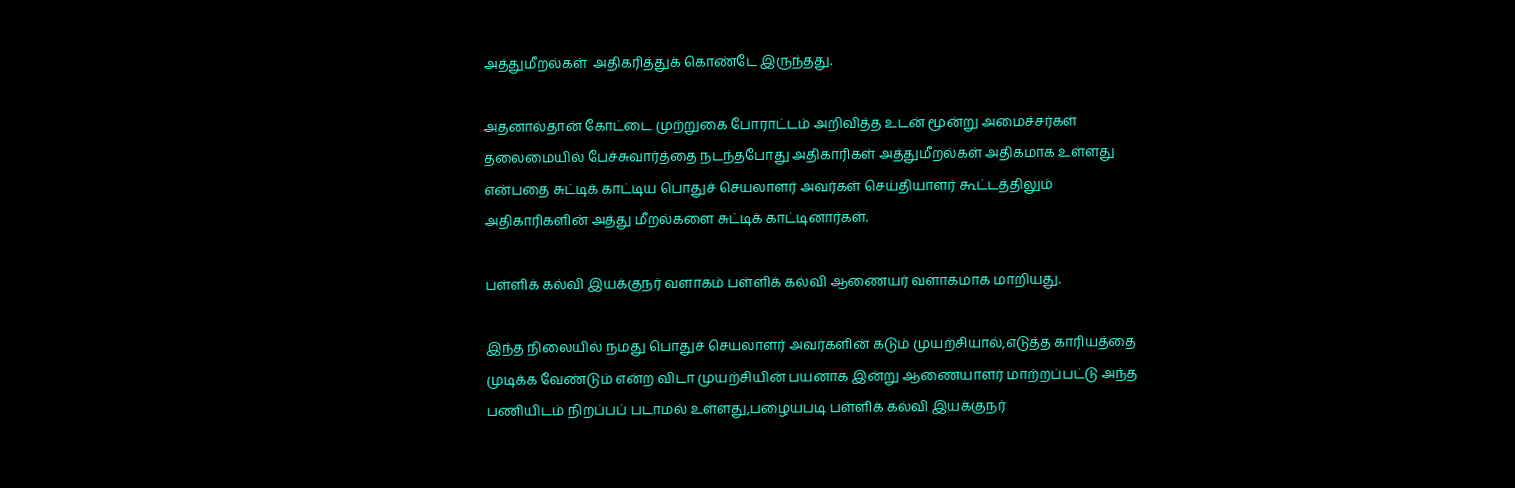அத்துமீறல்கள்  அதிகரித்துக் கொண்டே இருந்தது.

அதனால்தான் கோட்டை முற்றுகை போராட்டம் அறிவித்த உடன் மூன்று அமைச்சர்கள் தலைமையில் பேச்சுவார்த்தை நடந்தபோது அதிகாரிகள் அத்துமீறல்கள் அதிகமாக உள்ளது என்பதை சுட்டிக் காட்டிய பொதுச் செயலாளர் அவர்கள் செய்தியாளர் கூட்டத்திலும் அதிகாரிகளின் அத்து மீறல்களை சுட்டிக் காட்டினார்கள்.

பள்ளிக் கல்வி இயக்குநர் வளாகம் பள்ளிக் கல்வி ஆணையர் வளாகமாக மாறியது.

இந்த நிலையில் நமது பொதுச் செயலாளர் அவர்களின் கடும் முயற்சியால்,எடுத்த காரியத்தை முடிக்க வேண்டும் என்ற விடா முயற்சியின் பயனாக இன்று ஆணையாளர் மாற்றப்பட்டு அந்த பணியிடம் நிறப்பப் படாமல் உள்ளது,பழையபடி பள்ளிக் கல்வி இயக்குநர்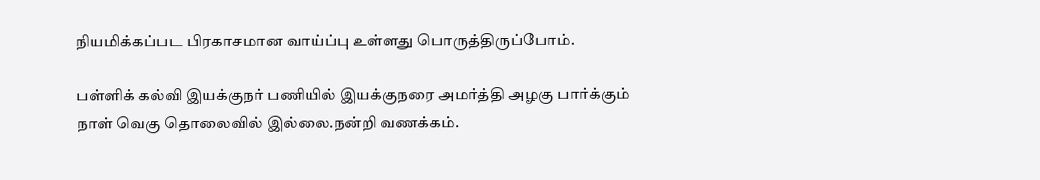நியமிக்கப்பட பிரகாசமான வாய்ப்பு உள்ளது பொருத்திருப்போம்.

பள்ளிக் கல்வி இயக்குநர் பணியில் இயக்குநரை அமர்த்தி அழகு பார்க்கும் நாள் வெகு தொலைவில் இல்லை.நன்றி வணக்கம்.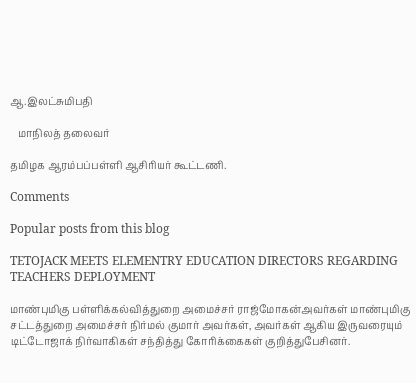ஆ.இலட்சுமிபதி

   மாநிலத் தலைவர்

தமிழக ஆரம்பப்பள்ளி ஆசிரியர் கூட்டணி.

Comments

Popular posts from this blog

TETOJACK MEETS ELEMENTRY EDUCATION DIRECTORS REGARDING TEACHERS DEPLOYMENT

மாண்புமிகு பள்ளிக்கல்வித்துறை அமைச்சர் ராஜ்மோகன்அவர்கள் மாண்புமிகு சட்டத்துறை அமைச்சர் நிர்மல் குமார் அவர்கள், அவர்கள் ஆகிய இருவரையும் டிட்டோஜாக் நிர்வாகிகள் சந்தித்து கோரிக்கைகள் குறித்துபேசினர்.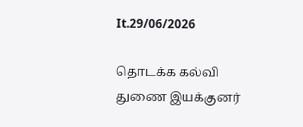It.29/06/2026

தொடக்க கல்வி துணை இயக்குனர்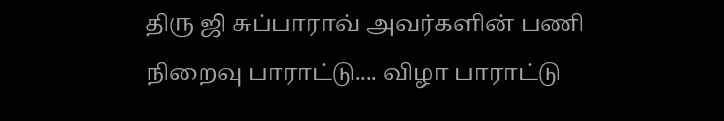திரு ஜி சுப்பாராவ் அவர்களின் பணி நிறைவு பாராட்டு.... விழா பாராட்டு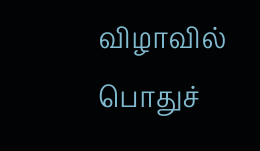விழாவில் பொதுச்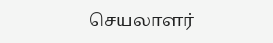செயலாளர்